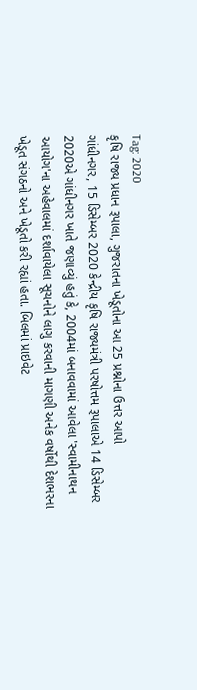Tag: 2020
કૃષિ રાજ્ય પ્રધાન રૂપાલા, ગુજરાતના ખેડૂતોના આ 25 પ્રશ્નોના ઉત્તર આપો
ગાંધીનગર, 15 ડિસેમ્બર 2020 કેન્દ્રીય કૃષિ રાજ્યમંત્રી પરષોત્તમ રૂપાલાએ 14 ડિસેમ્બર 2020એ ગાંધીનગર ખાતે જણાવ્યું હતું કે, 2004માં બનાવવામાં આવેલા 'સ્વામીનાથન આયોગ'ના અહેવાલમાં દર્શાવાયેલા સૂચનોને લાગુ કરવાની માગણી અનેક વર્ષોથી દેશભરના ખેડૂત સંગઠનો અને ખેડૂતો કરી રહ્યાં હતા. બિલમાં પ્રાઇવેટ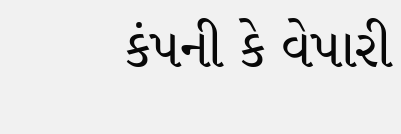કંપની કે વેપારી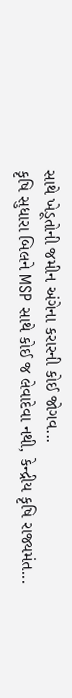સાથે ખેડૂતોની જમીન અંગેના કરારની કોઈ જોગવ...
કૃષિ સુધારા બિલને MSP સાથે કોઈ જ લેવાદેવા નથી, કેન્દ્રીય કૃષિ રાજ્યમંત...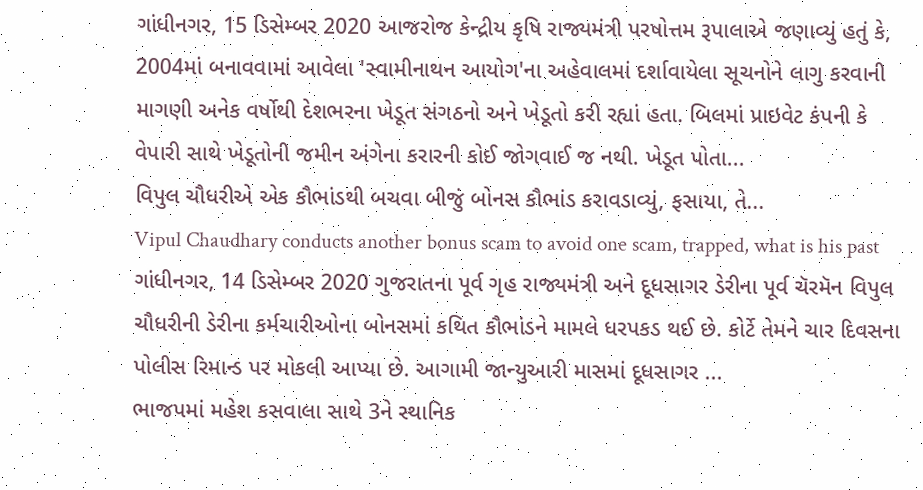ગાંધીનગર, 15 ડિસેમ્બર 2020 આજરોજ કેન્દ્રીય કૃષિ રાજ્યમંત્રી પરષોત્તમ રૂપાલાએ જણાવ્યું હતું કે, 2004માં બનાવવામાં આવેલા 'સ્વામીનાથન આયોગ'ના અહેવાલમાં દર્શાવાયેલા સૂચનોને લાગુ કરવાની માગણી અનેક વર્ષોથી દેશભરના ખેડૂત સંગઠનો અને ખેડૂતો કરી રહ્યાં હતા. બિલમાં પ્રાઇવેટ કંપની કે વેપારી સાથે ખેડૂતોની જમીન અંગેના કરારની કોઈ જોગવાઈ જ નથી. ખેડૂત પોતા...
વિપુલ ચૌધરીએ એક કૌભાંડથી બચવા બીજું બોનસ કૌભાંડ કરાવડાવ્યું, ફસાયા, તે...
Vipul Chaudhary conducts another bonus scam to avoid one scam, trapped, what is his past ગાંધીનગર, 14 ડિસેમ્બર 2020 ગુજરાતના પૂર્વ ગૃહ રાજ્યમંત્રી અને દૂધસાગર ડેરીના પૂર્વ ચૅરમૅન વિપુલ ચૌધરીની ડેરીના કર્મચારીઓના બોનસમાં કથિત કૌભાંડને મામલે ધરપકડ થઈ છે. કોર્ટે તેમને ચાર દિવસના પોલીસ રિમાન્ડ પર મોકલી આપ્યા છે. આગામી જાન્યુઆરી માસમાં દૂધસાગર ...
ભાજપમાં મહેશ કસવાલા સાથે 3ને સ્થાનિક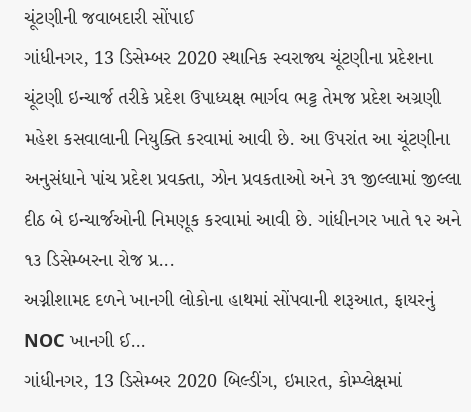ચૂંટણીની જવાબદારી સોંપાઈ
ગાંધીનગર, 13 ડિસેમ્બર 2020 સ્થાનિક સ્વરાજ્ય ચૂંટણીના પ્રદેશના ચૂંટણી ઇન્ચાર્જ તરીકે પ્રદેશ ઉપાધ્યક્ષ ભાર્ગવ ભટ્ટ તેમજ પ્રદેશ અગ્રણી મહેશ કસવાલાની નિયુક્તિ કરવામાં આવી છે. આ ઉપરાંત આ ચૂંટણીના અનુસંધાને પાંચ પ્રદેશ પ્રવક્તા, ઝોન પ્રવકતાઓ અને ૩૧ જીલ્લામાં જીલ્લા દીઠ બે ઇન્ચાર્જઓની નિમણૂક કરવામાં આવી છે. ગાંધીનગર ખાતે ૧૨ અને ૧૩ ડિસેમ્બરના રોજ પ્ર...
અગ્નીશામદ દળને ખાનગી લોકોના હાથમાં સોંપવાની શરૂઆત, ફાયરનું NOC ખાનગી ઈ...
ગાંધીનગર, 13 ડિસેમ્બર 2020 બિલ્ડીંગ, ઇમારત, કોમ્પ્લેક્ષમાં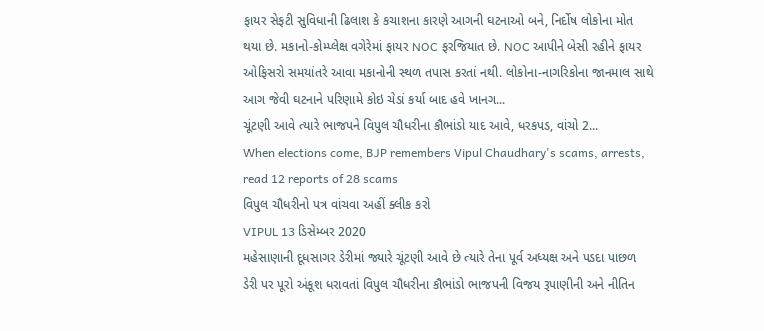ફાયર સેફટી સુવિધાની ઢિલાશ કે કચાશના કારણે આગની ઘટનાઓ બને, નિર્દોષ લોકોના મોત થયા છે. મકાનો-કોમ્પ્લેક્ષ વગેરેમાં ફાયર NOC ફરજિયાત છે. NOC આપીને બેસી રહીને ફાયર ઓફિસરો સમયાંતરે આવા મકાનોની સ્થળ તપાસ કરતાં નથી. લોકોના-નાગરિકોના જાનમાલ સાથે આગ જેવી ઘટનાને પરિણામે કોઇ ચેડાં કર્યા બાદ હવે ખાનગ...
ચૂંટણી આવે ત્યારે ભાજપને વિપુલ ચૌધરીના કૌભાંડો યાદ આવે, ધરકપડ, વાંચો 2...
When elections come, BJP remembers Vipul Chaudhary's scams, arrests, read 12 reports of 28 scams
વિપુલ ચૌધરીનો પત્ર વાંચવા અહીં ક્લીક કરો
VIPUL 13 ડિસેમ્બર 2020
મહેસાણાની દૂધસાગર ડેરીમાં જ્યારે ચૂંટણી આવે છે ત્યારે તેના પૂર્વ અધ્યક્ષ અને પડદા પાછળ ડેરી પર પૂરો અંકૂશ ધરાવતાં વિપુલ ચૌધરીના કૌભાંડો ભાજપની વિજય રૂપાણીની અને નીતિન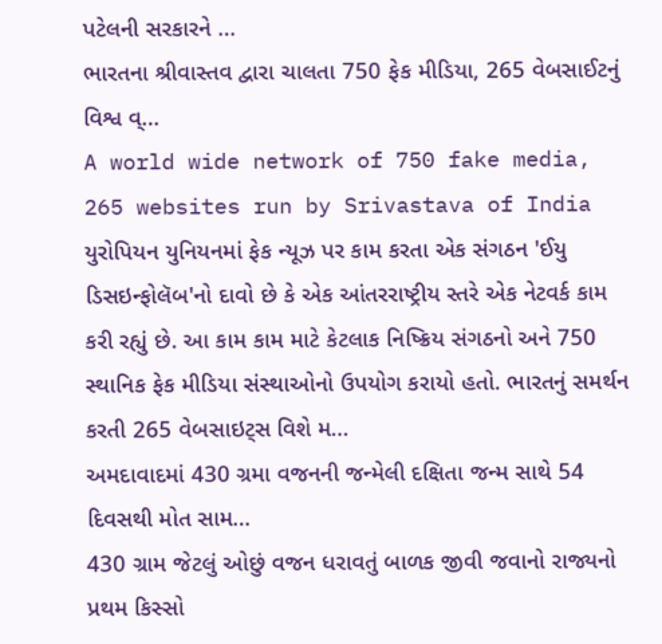પટેલની સરકારને ...
ભારતના શ્રીવાસ્તવ દ્વારા ચાલતા 750 ફેક મીડિયા, 265 વેબસાઈટનું વિશ્વ વ્...
A world wide network of 750 fake media, 265 websites run by Srivastava of India યુરોપિયન યુનિયનમાં ફેક ન્યૂઝ પર કામ કરતા એક સંગઠન 'ઈયુ ડિસઇન્ફોલૅબ'નો દાવો છે કે એક આંતરરાષ્ટ્રીય સ્તરે એક નેટવર્ક કામ કરી રહ્યું છે. આ કામ કામ માટે કેટલાક નિષ્ક્રિય સંગઠનો અને 750 સ્થાનિક ફેક મીડિયા સંસ્થાઓનો ઉપયોગ કરાયો હતો. ભારતનું સમર્થન કરતી 265 વેબસાઇટ્સ વિશે મ...
અમદાવાદમાં 430 ગ્રમા વજનની જન્મેલી દક્ષિતા જન્મ સાથે 54 દિવસથી મોત સામ...
430 ગ્રામ જેટલું ઓછું વજન ધરાવતું બાળક જીવી જવાનો રાજ્યનો પ્રથમ કિસ્સો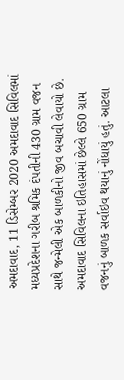અમદાવાદ, 11 ડિસેમ્બર 2020 અમદાવાદ સિવિલમાં મધ્યપ્રદેશના ગરીબ શ્રમિક દંપતીની 430 ગ્રામ વજન સાથે જન્મેલી એક બાળકીનો જીવ બચાવી લેવાયો છે. અમદાવાદ સિવિલના ઇતિહાસમાં છેલ્લે 650 ગ્રામ વજનનું બાળક સર્વાઇવ થયાનું નોંધાયું હતું. આટલા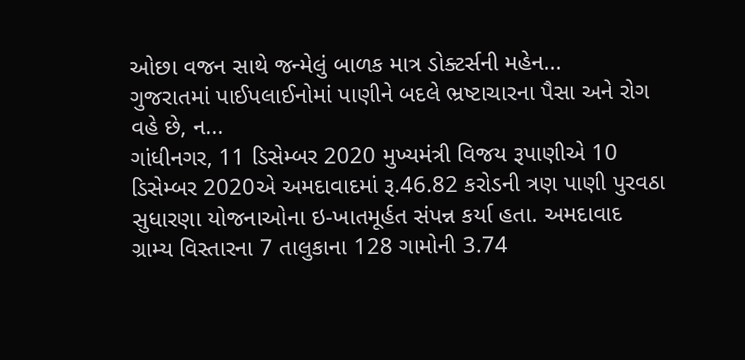ઓછા વજન સાથે જન્મેલું બાળક માત્ર ડોક્ટર્સની મહેન...
ગુજરાતમાં પાઈપલાઈનોમાં પાણીને બદલે ભ્રષ્ટાચારના પૈસા અને રોગ વહે છે, ન...
ગાંધીનગર, 11 ડિસેમ્બર 2020 મુખ્યમંત્રી વિજય રૂપાણીએ 10 ડિસેમ્બર 2020એ અમદાવાદમાં રૂ.46.82 કરોડની ત્રણ પાણી પુરવઠા સુધારણા યોજનાઓના ઇ-ખાતમૂર્હત સંપન્ન કર્યા હતા. અમદાવાદ ગ્રામ્ય વિસ્તારના 7 તાલુકાના 128 ગામોની 3.74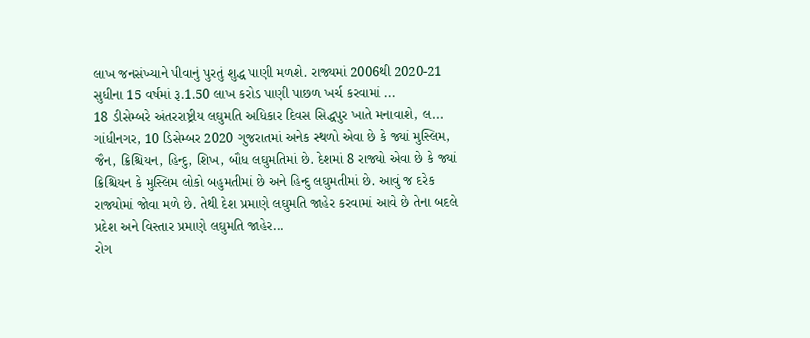લાખ જનસંખ્યાને પીવાનું પુરતું શુદ્ધ પાણી મળશે. રાજ્યમાં 2006થી 2020-21 સુધીના 15 વર્ષમાં રૂ.1.50 લાખ કરોડ પાણી પાછળ ખર્ચ કરવામાં ...
18 ડીસેમ્બરે અંતરરાષ્ટ્રીય લઘુમતિ અધિકાર દિવસ સિદ્ધપુર ખાતે મનાવાશે, લ...
ગાંધીનગર, 10 ડિસેમ્બર 2020 ગુજરાતમાં અનેક સ્થળો એવા છે કે જ્યાં મુસ્લિમ, જૈન, ક્રિશ્ચિયન, હિન્દુ, શિખ, બૌધ લઘુમતિમાં છે. દેશમાં 8 રાજ્યો એવા છે કે જ્યાં ક્રિશ્ચિયન કે મુસ્લિમ લોકો બહુમતીમાં છે અને હિન્દુ લઘુમતીમાં છે. આવું જ દરેક રાજ્યોમાં જોવા મળે છે. તેથી દેશ પ્રમાણે લઘુમતિ જાહેર કરવામાં આવે છે તેના બદલે પ્રદેશ અને વિસ્તાર પ્રમાણે લઘુમતિ જાહેર...
રોગ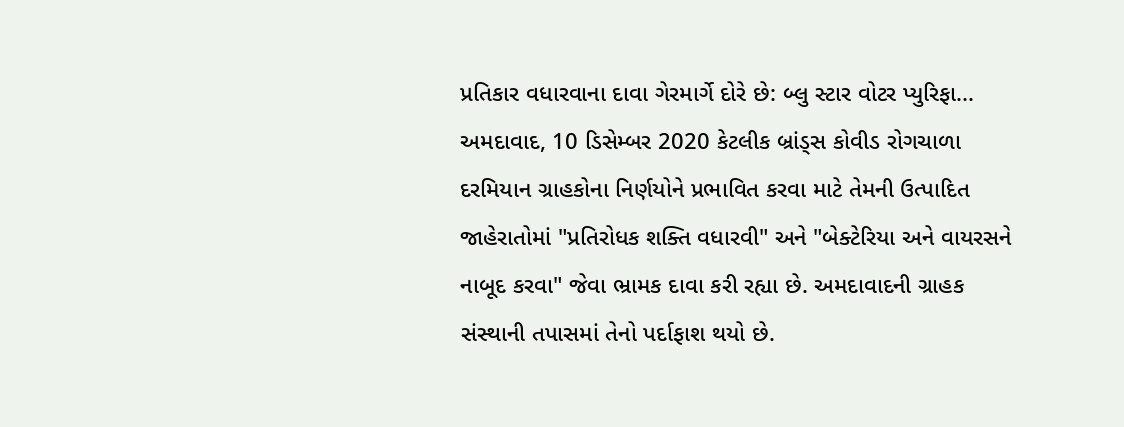પ્રતિકાર વધારવાના દાવા ગેરમાર્ગે દોરે છે: બ્લુ સ્ટાર વોટર પ્યુરિફા...
અમદાવાદ, 10 ડિસેમ્બર 2020 કેટલીક બ્રાંડ્સ કોવીડ રોગચાળા દરમિયાન ગ્રાહકોના નિર્ણયોને પ્રભાવિત કરવા માટે તેમની ઉત્પાદિત જાહેરાતોમાં "પ્રતિરોધક શક્તિ વધારવી" અને "બેક્ટેરિયા અને વાયરસને નાબૂદ કરવા" જેવા ભ્રામક દાવા કરી રહ્યા છે. અમદાવાદની ગ્રાહક સંસ્થાની તપાસમાં તેનો પર્દાફાશ થયો છે.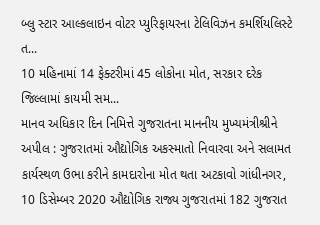બ્લુ સ્ટાર આલ્કલાઇન વોટર પ્યુરિફાયરના ટેલિવિઝન કમર્શિયલિસ્ટે ત...
10 મહિનામાં 14 ફેક્ટરીમાં 45 લોકોના મોત, સરકાર દરેક જિલ્લામાં કાયમી સમ...
માનવ અધિકાર દિન નિમિત્તે ગુજરાતના માનનીય મુખ્યમંત્રીશ્રીને અપીલ : ગુજરાતમાં ઔદ્યોગિક અકસ્માતો નિવારવા અને સલામત કાર્યસ્થળ ઉભા કરીને કામદારોના મોત થતા અટકાવો ગાંધીનગર, 10 ડિસેમ્બર 2020 ઔદ્યોગિક રાજ્ય ગુજરાતમાં 182 ગુજરાત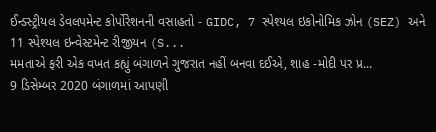ઈન્ડસ્ટ્રીયલ ડેવલપમેન્ટ કોર્પોરેશનની વસાહતો - GIDC, 7 સ્પેશ્યલ ઇકોનોમિક ઝોન (SEZ) અને 11 સ્પેશ્યલ ઇન્વેસ્ટમેન્ટ રીજીયન (S...
મમતાએ ફરી એક વખત કહ્યું બંગાળને ગુજરાત નહીં બનવા દઈએ, શાહ -મોદી પર પ્ર...
9 ડિસેમ્બર 2020 બંગાળમાં આપણી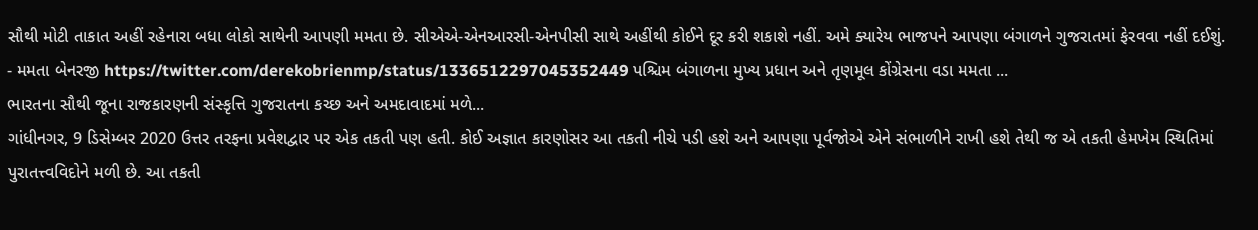સૌથી મોટી તાકાત અહીં રહેનારા બધા લોકો સાથેની આપણી મમતા છે. સીએએ-એનઆરસી-એનપીસી સાથે અહીંથી કોઈને દૂર કરી શકાશે નહીં. અમે ક્યારેય ભાજપને આપણા બંગાળને ગુજરાતમાં ફેરવવા નહીં દઈશું. - મમતા બેનરજી https://twitter.com/derekobrienmp/status/1336512297045352449 પશ્ચિમ બંગાળના મુખ્ય પ્રધાન અને તૃણમૂલ કોંગ્રેસના વડા મમતા ...
ભારતના સૌથી જૂના રાજકારણની સંસ્કૃત્તિ ગુજરાતના કચ્છ અને અમદાવાદમાં મળે...
ગાંધીનગર, 9 ડિસેમ્બર 2020 ઉત્તર તરફના પ્રવેશદ્વાર પર એક તકતી પણ હતી. કોઈ અજ્ઞાત કારણોસર આ તકતી નીચે પડી હશે અને આપણા પૂર્વજોએ એને સંભાળીને રાખી હશે તેથી જ એ તકતી હેમખેમ સ્થિતિમાં પુરાતત્ત્વવિદોને મળી છે. આ તકતી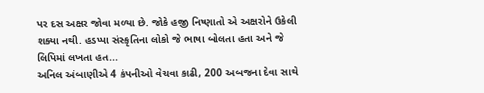પર દસ અક્ષર જોવા મળ્યા છે. જોકે હજી નિષ્ણાતો એ અક્ષરોને ઉકેલી શક્યા નથી. હડપ્પા સંસ્કૃતિના લોકો જે ભાષા બોલતા હતા અને જે લિપિમાં લખતા હત...
અનિલ અંબાણીએ 4 કંપનીઓ વેચવા કાઢી, 200 અબજના દેવા સાથે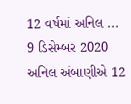12 વર્ષમાં અનિલ ...
9 ડિસેમ્બર 2020
અનિલ અંબાણીએ 12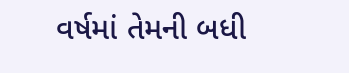વર્ષમાં તેમની બધી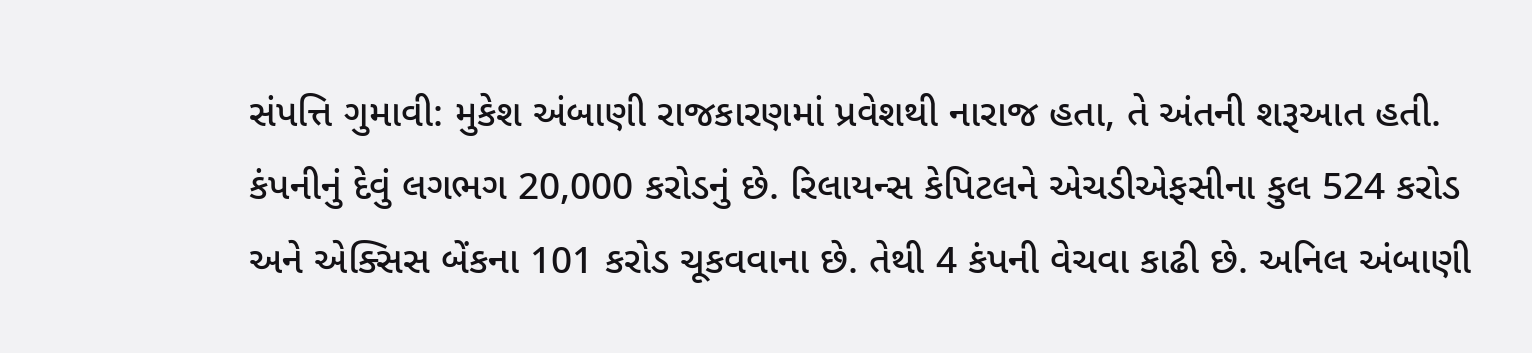સંપત્તિ ગુમાવી: મુકેશ અંબાણી રાજકારણમાં પ્રવેશથી નારાજ હતા, તે અંતની શરૂઆત હતી. કંપનીનું દેવું લગભગ 20,000 કરોડનું છે. રિલાયન્સ કેપિટલને એચડીએફસીના કુલ 524 કરોડ અને એક્સિસ બેંકના 101 કરોડ ચૂકવવાના છે. તેથી 4 કંપની વેચવા કાઢી છે. અનિલ અંબાણી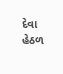દેવા હેઠળ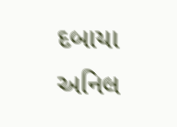દબાયા
અનિલ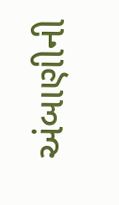અંબાણીની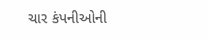ચાર કંપનીઓની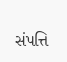સંપત્તિ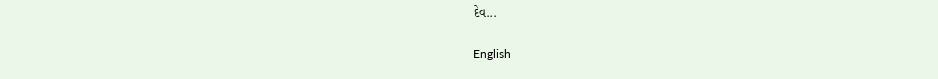દેવ...

English